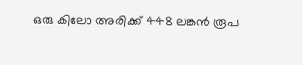ഒരു കിലോ അരിക്ക് 448 ലങ്കൻ രൂപ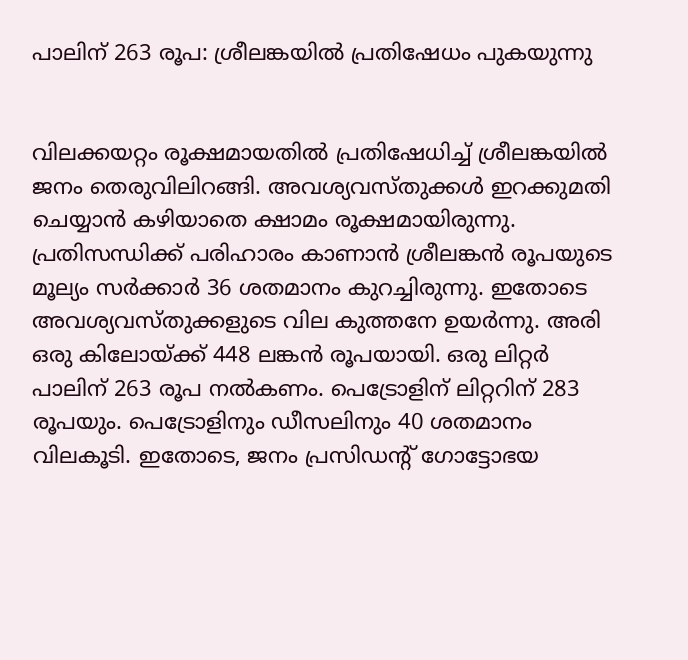പാലിന് 263 രൂപ: ശ്രീലങ്കയിൽ പ്രതിഷേധം പുകയുന്നു


വിലക്കയറ്റം രൂക്ഷമായതിൽ‍ പ്രതിഷേധിച്ച് ശ്രീലങ്കയിൽ‍ ജനം തെരുവിലിറങ്ങി. അവശ്യവസ്തുക്കൾ‍ ഇറക്കുമതി ചെയ്യാൻ കഴിയാതെ ക്ഷാമം രൂക്ഷമായിരുന്നു. പ്രതിസന്ധിക്ക് പരിഹാരം കാണാൻ ശ്രീലങ്കൻ രൂപയുടെ മൂല്യം സർ‍ക്കാർ‍ 36 ശതമാനം കുറച്ചിരുന്നു. ഇതോടെ അവശ്യവസ്തുക്കളുടെ വില കുത്തനേ ഉയർ‍ന്നു. അരി ഒരു കിലോയ്ക്ക് 448 ലങ്കൻ രൂപയായി. ഒരു ലിറ്റർ‍ പാലിന് 263 രൂപ നൽ‍കണം. പെട്രോളിന് ലിറ്ററിന് 283 രൂപയും. പെട്രോളിനും ഡീസലിനും 40 ശതമാനം വിലകൂടി. ഇതോടെ, ജനം പ്രസിഡന്‍റ് ഗോട്ടോഭയ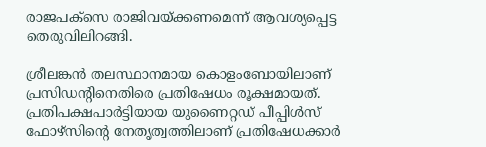രാജപക്‌സെ രാജിവയ്ക്കണമെന്ന് ആവശ്യപ്പെട്ട തെരുവിലിറങ്ങി.

ശ്രീലങ്കൻ‍ തലസ്ഥാനമായ കൊളംബോയിലാണ് പ്രസിഡന്‍റിനെതിരെ പ്രതിഷേധം രൂക്ഷമായത്. പ്രതിപക്ഷപാർട്ടിയായ യുണൈറ്റഡ് പീപ്പിൾസ് ഫോഴ്സിന്‍റെ നേതൃത്വത്തിലാണ് പ്രതിഷേധക്കാർ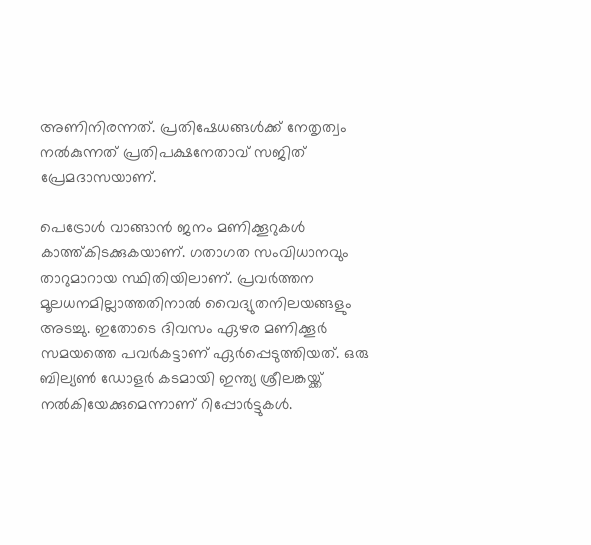അണിനിരന്നത്. പ്രതിഷേധങ്ങൾക്ക് നേതൃത്വം നൽകുന്നത് പ്രതിപക്ഷനേതാവ് സജിത് പ്രേമദാസയാണ്.

പെട്രോൾ‍ വാങ്ങാൻ ജനം മണിക്കൂറുകൾ‍ കാത്ത്കിടക്കുകയാണ്. ഗതാഗത സംവിധാനവും താറുമാറായ സ്ഥിതിയിലാണ്. പ്രവർ‍ത്തന മൂലധനമില്ലാത്തതിനാൽ‍ വൈദ്യുതനിലയങ്ങളും അടച്ചു. ഇതോടെ ദിവസം ഏഴര മണിക്കൂർ‍ സമയത്തെ പവർ‍കട്ടാണ് ഏർ‍പ്പെടുത്തിയത്. ഒരു ബില്യൺ ഡോളർ കടമായി ഇന്ത്യ ശ്രീലങ്കയ്ക്ക് നൽകിയേക്കുമെന്നാണ് റിപ്പോർട്ടുകൾ.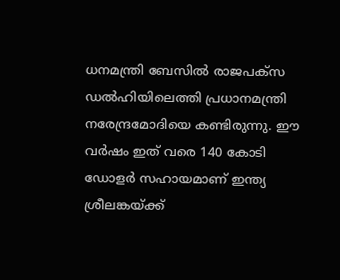ധനമന്ത്രി ബേസിൽ രാജപക്സ ഡൽഹിയിലെത്തി പ്രധാനമന്ത്രി നരേന്ദ്രമോദിയെ കണ്ടിരുന്നു. ഈ വർഷം ഇത് വരെ 140 കോടി ഡോളർ സഹായമാണ് ഇന്ത്യ ശ്രീലങ്കയ്ക്ക്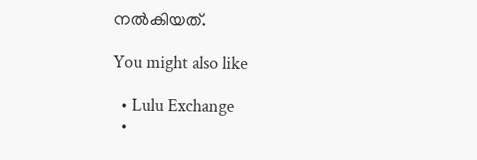നൽകിയത്.

You might also like

  • Lulu Exchange
  •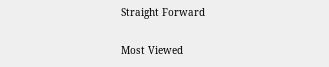Straight Forward

Most Viewed